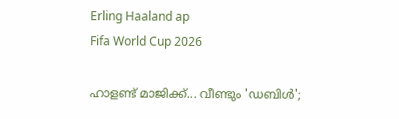Erling Haaland ap
Fifa World Cup 2026

ഹാളണ്ട് മാജിക്ക്... വീണ്ടും 'ഡബിൾ';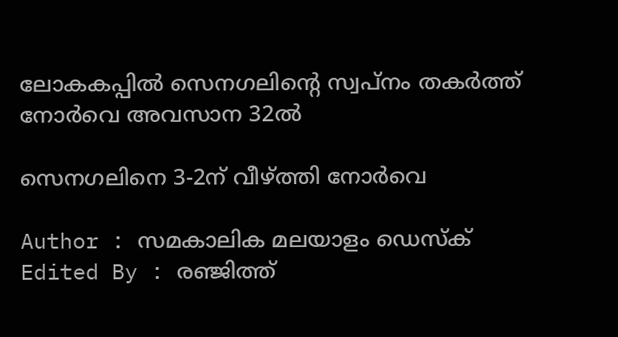ലോകകപ്പിൽ സെനഗലിന്റെ സ്വപ്നം തകർത്ത് നോർവെ അവസാന 32ൽ

സെനഗലിനെ 3-2ന് വീഴ്ത്തി നോർവെ

Author : സമകാലിക മലയാളം ഡെസ്ക്
Edited By : രഞ്ജിത്ത്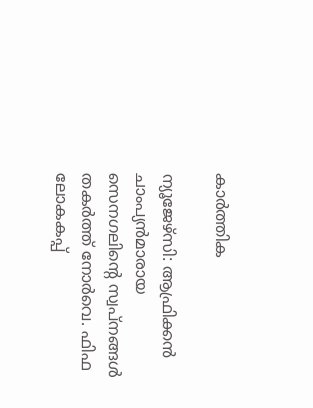കാർത്തിക

ന്യൂജേഴ്സി: ആഫ്രിക്കൻ ചാംപ്യൻമാരായ സെനഗലിന്റെ സ്വപ്നങ്ങൾ തകർത്ത് നോർവെ. ഫിഫ ലോകകപ്പ്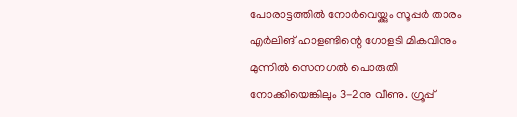പോരാട്ടത്തിൽ നോർവെയ്ക്കും സൂപ്പർ താരം എർലിങ് ഹാളണ്ടിന്റെ ഗോളടി മികവിനും മുന്നിൽ സെനഗൽ പൊരുതി നോക്കിയെങ്കിലും 3-2നു വീണു. ഗ്രൂപ്പ്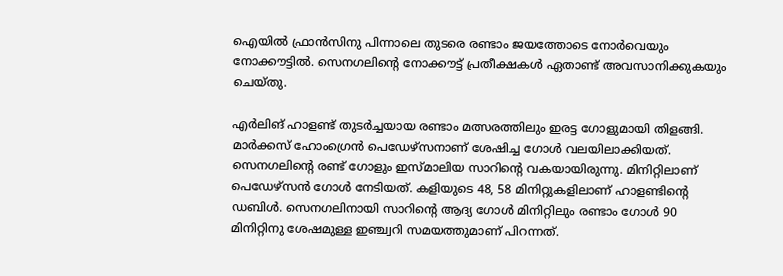ഐയിൽ ഫ്രാൻസിനു പിന്നാലെ തുടരെ രണ്ടാം ജയത്തോടെ നോർവെയും നോക്കൗട്ടിൽ. സെനഗലിന്റെ നോക്കൗട്ട് പ്രതീക്ഷകൾ ഏതാണ്ട് അവസാനിക്കുകയും ചെയ്തു.

എർലിങ് ഹാളണ്ട് തുടർച്ചയായ രണ്ടാം മത്സരത്തിലും ഇരട്ട ഗോളുമായി തിളങ്ങി. മാർക്കസ് ഹോംഗ്രെൻ പെഡേഴ്‌സനാണ് ശേഷിച്ച ഗോൾ വലയിലാക്കിയത്. സെനഗലിന്റെ രണ്ട് ഗോളും ഇസ്മാലിയ സാറിന്റെ വകയായിരുന്നു. മിനിറ്റിലാണ് പെ‍ഡ‍േഴ്സൻ ഗോൾ നേടിയത്. കളിയുടെ 48, 58 മിനിറ്റുകളിലാണ് ഹാളണ്ടിന്റെ ഡബിൾ. സെനഗലിനായി സാറിന്റെ ആദ്യ ഗോൾ മിനിറ്റിലും രണ്ടാം ഗോൾ 90 മിനിറ്റിനു ശേഷമുള്ള ഇഞ്ച്വറി സമയത്തുമാണ് പിറന്നത്.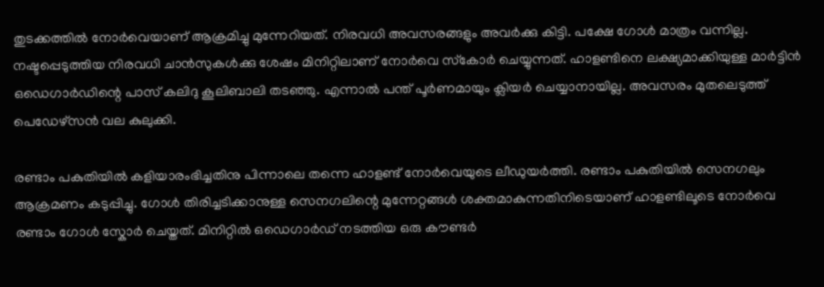തുടക്കത്തിൽ നോർവെയാണ് ആക്രമിച്ചു മുന്നേറിയത്. നിരവധി അവസരങ്ങളും അവർക്കു കിട്ടി. പക്ഷേ ഗോൾ മാത്രം വന്നില്ല. നഷ്ടപ്പെടുത്തിയ നിരവധി ചാൻസുകൾക്കു ശേഷം മിനിറ്റിലാണ് നോർവെ സ്‌കോർ ചെയ്യുന്നത്. ഹാളണ്ടിനെ ലക്ഷ്യമാക്കിയുള്ള മാർട്ടിൻ ഒഡെഗാർഡിന്റെ പാസ് കലിദു കൂലിബാലി തടഞ്ഞു. എന്നാൽ പന്ത് പൂർണമായും ക്ലിയർ ചെയ്യാനായില്ല. അവസരം മുതലെടുത്ത് പെഡേഴ്‌സൻ വല കുലുക്കി.

രണ്ടാം പകുതിയിൽ കളിയാരംഭിച്ചതിനു പിന്നാലെ തന്നെ ഹാളണ്ട് നോർവെയുടെ ലീഡുയർത്തി. രണ്ടാം പകുതിയിൽ സെനഗലും ആക്രമണം കടുപ്പിച്ചു. ഗോൾ തിരിച്ചടിക്കാനുള്ള സെനഗലിന്റെ മുന്നേറ്റങ്ങൾ ശക്തമാകുന്നതിനിടെയാണ് ഹാളണ്ടിലൂടെ നോർവെ രണ്ടാം ഗോൾ സ്കോർ ചെയ്തത്. മിനിറ്റിൽ ഒഡെഗാർഡ് നടത്തിയ ഒരു കൗണ്ടർ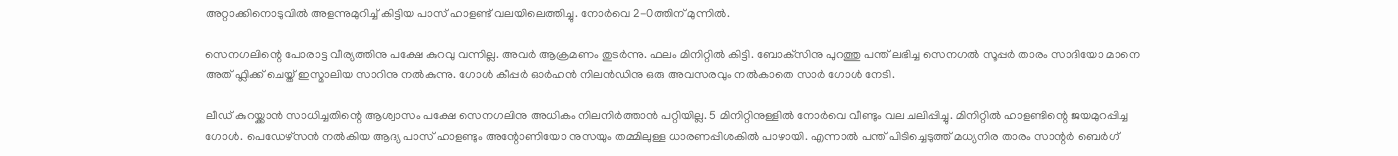അറ്റാക്കിനൊടുവിൽ അളന്നുമുറിച്ച് കിട്ടിയ പാസ് ഹാളണ്ട് വലയിലെത്തിച്ചു. നോർവെ 2-0ത്തിന് മുന്നിൽ.

സെനഗലിന്റെ പോരാട്ട വീര്യത്തിനു പക്ഷേ കുറവു വന്നില്ല. അവർ ആക്രമണം തുടർന്നു. ഫലം മിനിറ്റിൽ കിട്ടി. ബോക്‌സിനു പുറത്തു പന്ത് ലഭിച്ച സെനഗൽ സൂപ്പർ താരം സാദിയോ മാനെ അത് ഫ്ലിക്ക് ചെയ്ത് ഇസ്മാലിയ സാറിനു നൽകുന്നു. ഗോൾ കീപ്പർ ഓർഹൻ നിലൻഡിനു ഒരു അവസരവും നൽകാതെ സാർ ഗോൾ നേടി.

ലീഡ് കുറയ്ക്കാൻ സാധിച്ചതിന്റെ ആശ്വാസം പക്ഷേ സെനഗലിനു അധികം നിലനിർത്താൻ പറ്റിയില്ല. 5 മിനിറ്റിനുള്ളിൽ നോർവെ വീണ്ടും വല ചലിപ്പിച്ചു. മിനിറ്റിൽ ഹാളണ്ടിന്റെ ജയമുറപ്പിച്ച ഗോൾ. പെഡേഴ്‌സൻ നൽകിയ ആദ്യ പാസ് ഹാളണ്ടും അന്റോണിയോ നുസയും തമ്മിലുള്ള ധാരണപ്പിശകിൽ പാഴായി. എന്നാൽ പന്ത് പിടിച്ചെടുത്ത് മധ്യനിര താരം സാന്റർ ബെർഗ്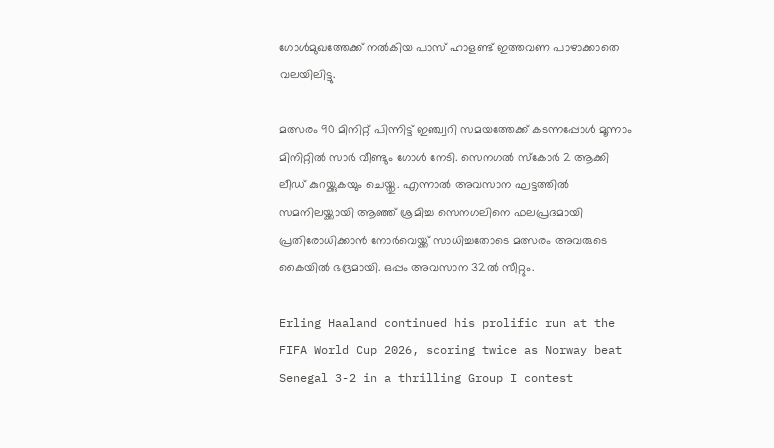ഗോൾമുഖത്തേക്ക് നൽകിയ പാസ് ഹാളണ്ട് ഇത്തവണ പാഴാക്കാതെ വലയിലിട്ടു.

മത്സരം 90 മിനിറ്റ് പിന്നിട്ട് ഇഞ്ച്വറി സമയത്തേക്ക് കടന്നപ്പോൾ മൂന്നാം മിനിറ്റിൽ സാർ വീണ്ടും ഗോൾ നേടി. സെനഗൽ സ്കോർ 2 ആക്കി ലീഡ് കുറയ്ക്കുകയും ചെയ്തു. എന്നാൽ അവസാന ഘട്ടത്തിൽ സമനിലയ്ക്കായി ആഞ്ഞ് ശ്രമിച്ച സെനഗലിനെ ഫലപ്രദമായി പ്രതിരോധിക്കാൻ നോർവെയ്ക്ക് സാധിച്ചതോടെ മത്സരം അവരുടെ കൈയിൽ ഭദ്രമായി. ഒപ്പം അവസാന 32ൽ സീറ്റും.

Erling Haaland continued his prolific run at the FIFA World Cup 2026, scoring twice as Norway beat Senegal 3-2 in a thrilling Group I contest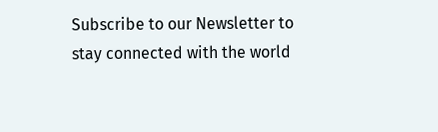Subscribe to our Newsletter to stay connected with the world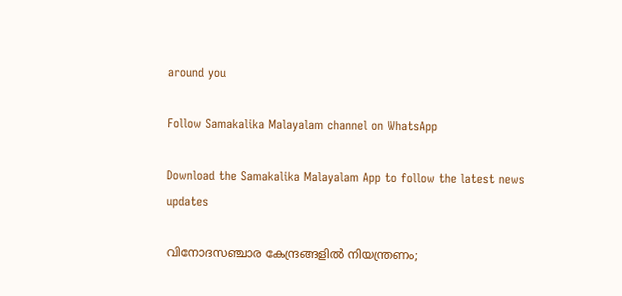around you

Follow Samakalika Malayalam channel on WhatsApp

Download the Samakalika Malayalam App to follow the latest news updates

വിനോദസഞ്ചാര കേന്ദ്രങ്ങളില്‍ നിയന്ത്രണം;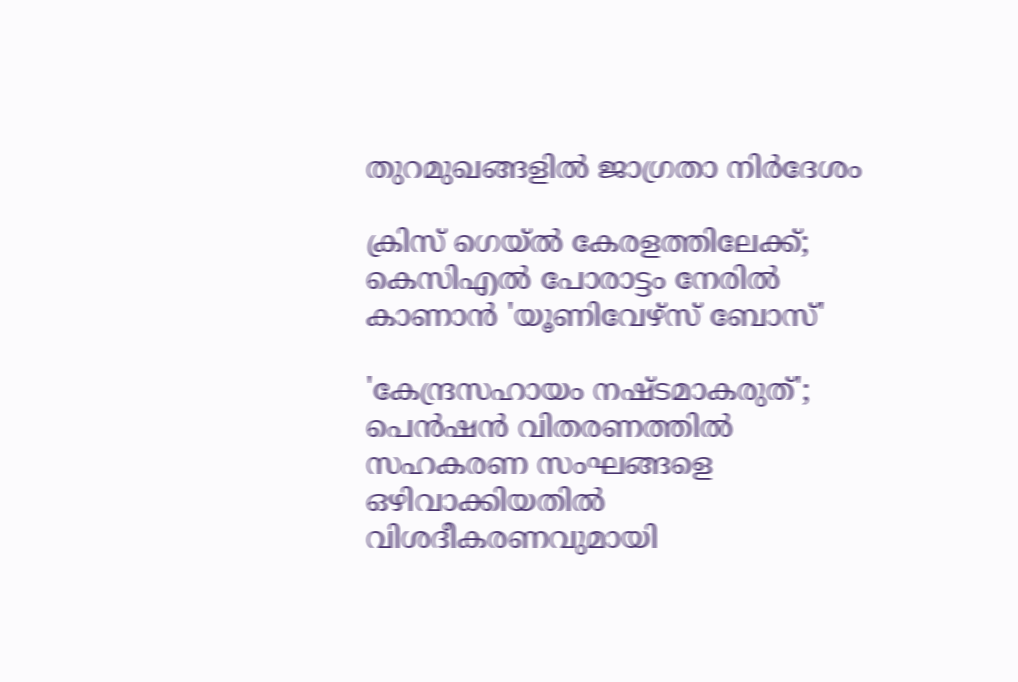തുറമുഖങ്ങളില്‍ ജാഗ്രതാ നിര്‍ദേശം

ക്രിസ് ഗെയ്ൽ കേരളത്തിലേക്ക്; കെസിഎൽ പോരാട്ടം നേരിൽ കാണാൻ 'യൂണിവേഴ്സ് ബോസ്'

'കേന്ദ്രസഹായം നഷ്ടമാകരുത്'; പെന്‍ഷന്‍ വിതരണത്തില്‍ സഹകരണ സംഘങ്ങളെ ഒഴിവാക്കിയതില്‍ വിശദീകരണവുമായി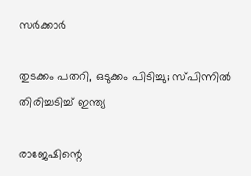സര്‍ക്കാര്‍

തുടക്കം പതറി, ഒടുക്കം പിടിച്ചു; സ്പിന്നിൽ തിരിച്ചടിച്ച് ഇന്ത്യ

രാജേഷിന്റെ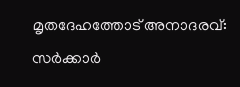മൃതദേഹത്തോട് അനാദരവ്: സർക്കാർ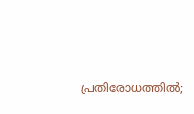പ്രതിരോധത്തിൽ;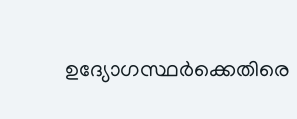ഉദ്യോഗസ്ഥർക്കെതിരെ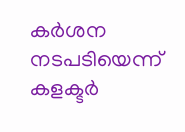കർശന നടപടിയെന്ന് കളക്ടർ